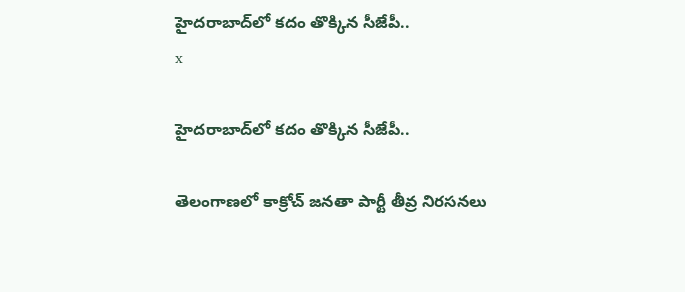హైదరాబాద్‌లో కదం తొక్కిన సీజేపీ..
x

హైదరాబాద్‌లో కదం తొక్కిన సీజేపీ..

తెలంగాణలో కాక్రోచ్ జనతా పార్టీ తీవ్ర నిరసనలు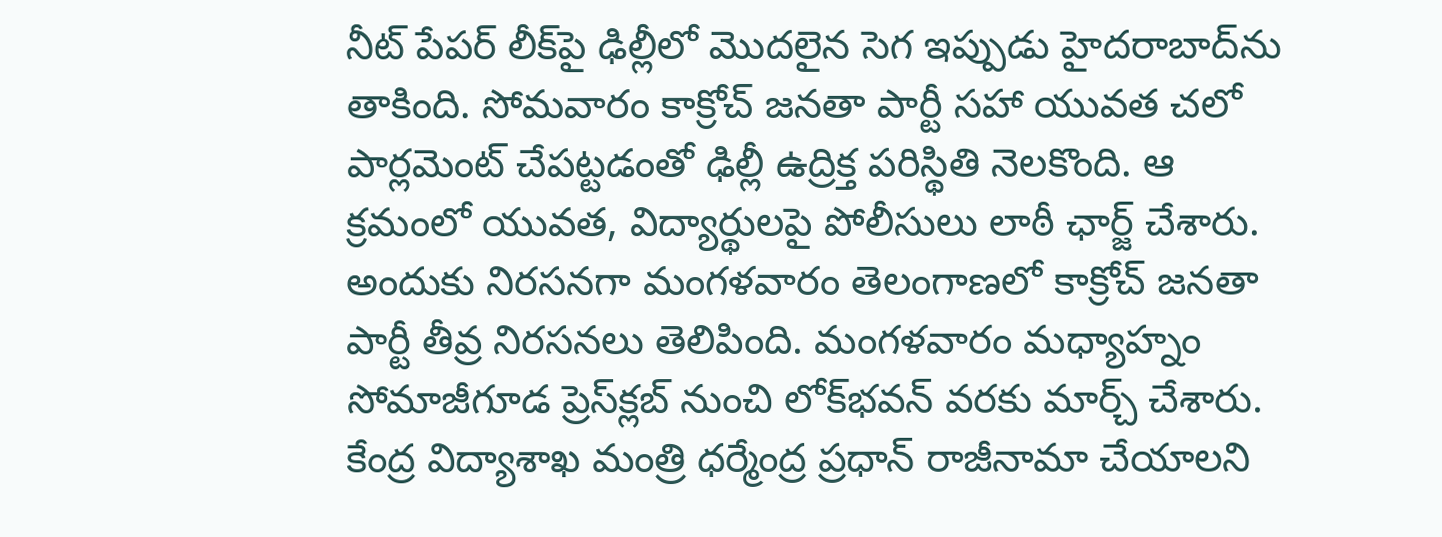నీట్ పేపర్ లీక్‌పై ఢిల్లీలో మొదలైన సెగ ఇప్పుడు హైదరాబాద్‌ను తాకింది. సోమవారం కాక్రోచ్ జనతా పార్టీ సహా యువత చలో పార్లమెంట్ చేపట్టడంతో ఢిల్లీ ఉద్రిక్త పరిస్థితి నెలకొంది. ఆ క్రమంలో యువత, విద్యార్థులపై పోలీసులు లాఠీ ఛార్జ్ చేశారు. అందుకు నిరసనగా మంగళవారం తెలంగాణలో కాక్రోచ్ జనతా పార్టీ తీవ్ర నిరసనలు తెలిపింది. మంగళవారం మధ్యాహ్నం సోమాజీగూడ ప్రెస్‌క్లబ్‌ నుంచి లోక్‌భవన్‌ వరకు మార్చ్ చేశారు. కేంద్ర విద్యాశాఖ మంత్రి ధర్మేంద్ర ప్రధాన్ రాజీనామా చేయాలని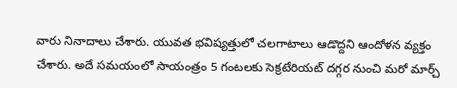వారు నినాదాలు చేశారు. యువత భవిష్యత్తులో చలగాటాలు ఆడొద్దని ఆందోళన వ్యక్తం చేశారు. అదే సమయంలో సాయంత్రం 5 గంటలకు సెక్రటేరియట్ దగ్గర నుంచి మరో మార్చ్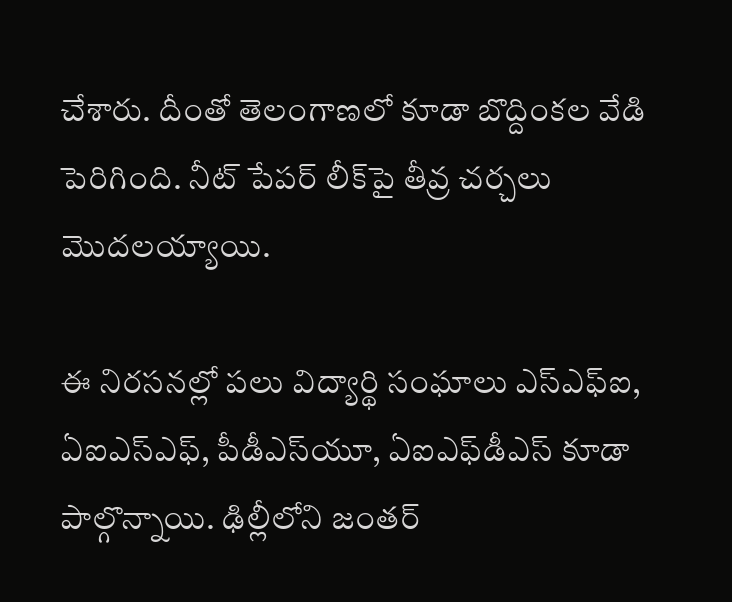చేశారు. దీంతో తెలంగాణలో కూడా బొద్దింకల వేడి పెరిగింది. నీట్ పేపర్ లీక్‌పై తీవ్ర చర్చలు మొదలయ్యాయి.

ఈ నిరసనల్లో పలు విద్యార్థి సంఘాలు ఎస్‌ఎఫ్‌ఐ, ఏఐఎస్‌ఎఫ్, పీడీఎస్‌యూ, ఏఐఎఫ్‌డీఎస్‌ కూడా పాల్గొన్నాయి. ఢిల్లీలోని జంతర్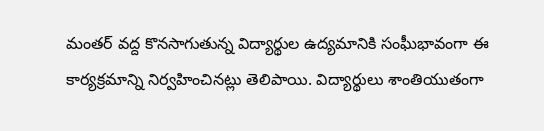మంతర్ వద్ద కొనసాగుతున్న విద్యార్థుల ఉద్యమానికి సంఘీభావంగా ఈ కార్యక్రమాన్ని నిర్వహించినట్లు తెలిపాయి. విద్యార్థులు శాంతియుతంగా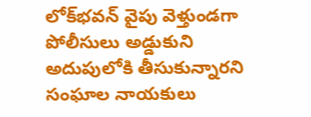లోక్‌భవన్ వైపు వెళ్తుండగా పోలీసులు అడ్డుకుని అదుపులోకి తీసుకున్నారని సంఘాల నాయకులు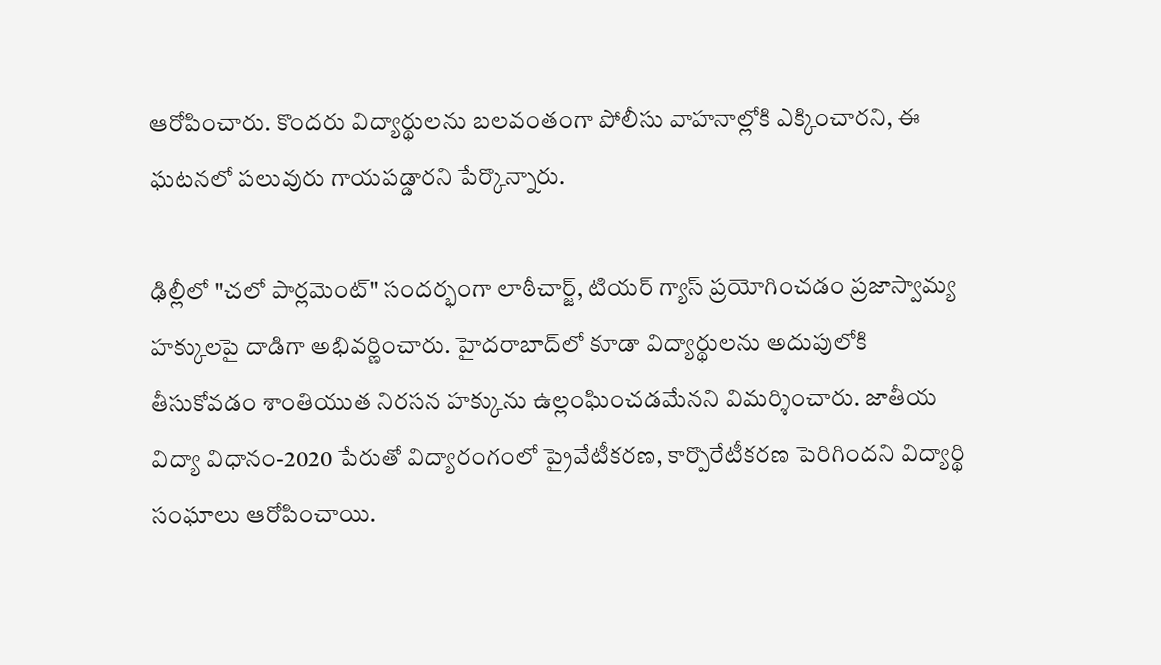ఆరోపించారు. కొందరు విద్యార్థులను బలవంతంగా పోలీసు వాహనాల్లోకి ఎక్కించారని, ఈ ఘటనలో పలువురు గాయపడ్డారని పేర్కొన్నారు.

ఢిల్లీలో "చలో పార్లమెంట్" సందర్భంగా లాఠీచార్జ్, టియర్ గ్యాస్ ప్రయోగించడం ప్రజాస్వామ్య హక్కులపై దాడిగా అభివర్ణించారు. హైదరాబాద్‌లో కూడా విద్యార్థులను అదుపులోకి తీసుకోవడం శాంతియుత నిరసన హక్కును ఉల్లంఘించడమేనని విమర్శించారు. జాతీయ విద్యా విధానం-2020 పేరుతో విద్యారంగంలో ప్రైవేటీకరణ, కార్పొరేటీకరణ పెరిగిందని విద్యార్థి సంఘాలు ఆరోపించాయి.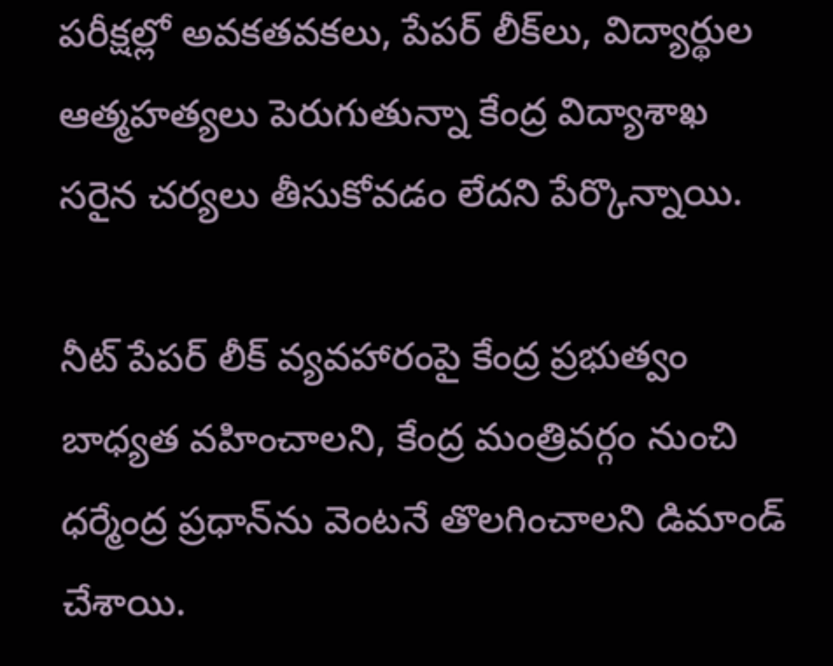పరీక్షల్లో అవకతవకలు, పేపర్ లీక్‌లు, విద్యార్థుల ఆత్మహత్యలు పెరుగుతున్నా కేంద్ర విద్యాశాఖ సరైన చర్యలు తీసుకోవడం లేదని పేర్కొన్నాయి.

నీట్ పేపర్ లీక్ వ్యవహారంపై కేంద్ర ప్రభుత్వం బాధ్యత వహించాలని, కేంద్ర మంత్రివర్గం నుంచి ధర్మేంద్ర ప్రధాన్‌ను వెంటనే తొలగించాలని డిమాండ్ చేశాయి.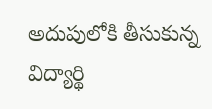అదుపులోకి తీసుకున్న విద్యార్థి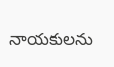నాయకులను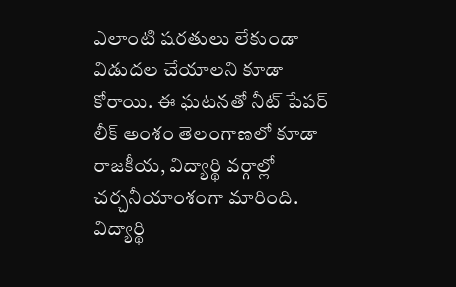ఎలాంటి షరతులు లేకుండా విడుదల చేయాలని కూడా కోరాయి. ఈ ఘటనతో నీట్ పేపర్ లీక్ అంశం తెలంగాణలో కూడా రాజకీయ, విద్యార్థి వర్గాల్లో చర్చనీయాంశంగా మారింది. విద్యార్థి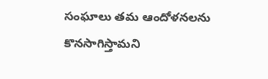సంఘాలు తమ ఆందోళనలను కొనసాగిస్తామని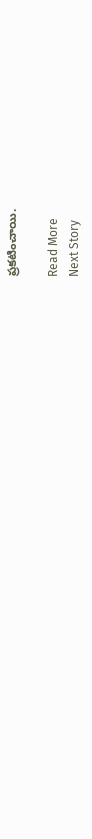ప్రకటించాయి.

Read More
Next Story